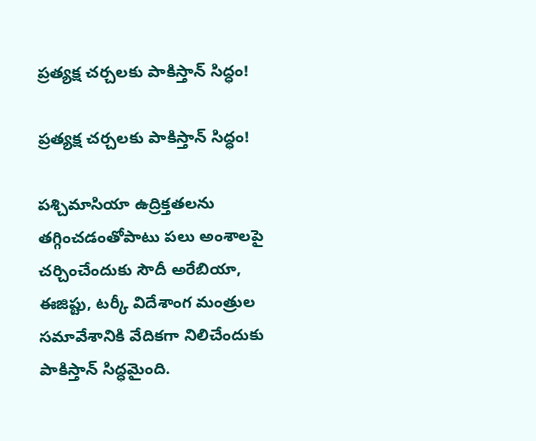ప్రత్యక్ష చర్చలకు పాకిస్తాన్ సిద్ధం!

ప్రత్యక్ష చర్చలకు పాకిస్తాన్ సిద్ధం!

పశ్చిమాసియా ఉద్రిక్తతలను తగ్గించడంతోపాటు పలు అంశాలపై చర్చించేందుకు సౌదీ అరేబియా, ఈజిప్టు, టర్కీ విదేశాంగ మంత్రుల సమావేశానికి వేదికగా నిలిచేందుకు పాకిస్తాన్ సిద్ధమైంది.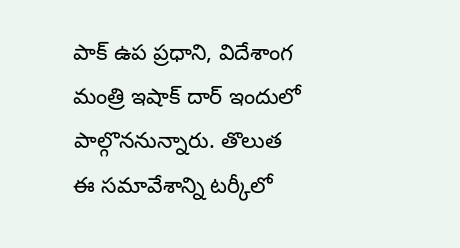పాక్ ఉప ప్రధాని, విదేశాంగ మంత్రి ఇషాక్ దార్ ఇందులో పాల్గొననున్నారు. తొలుత ఈ సమావేశాన్ని టర్కీలో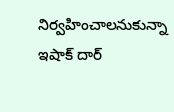నిర్వహించాలనుకున్నా ఇషాక్ దార్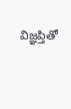విజ్ఞప్తితో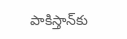పాకిస్తాన్‌కు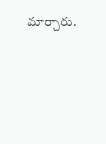మార్చారు.